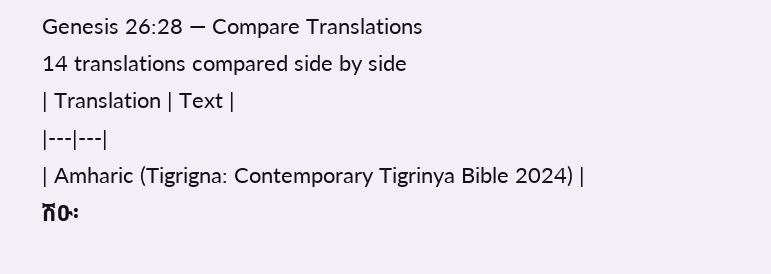Genesis 26:28 — Compare Translations
14 translations compared side by side
| Translation | Text |
|---|---|
| Amharic (Tigrigna: Contemporary Tigrinya Bible 2024) | ሽዑ፡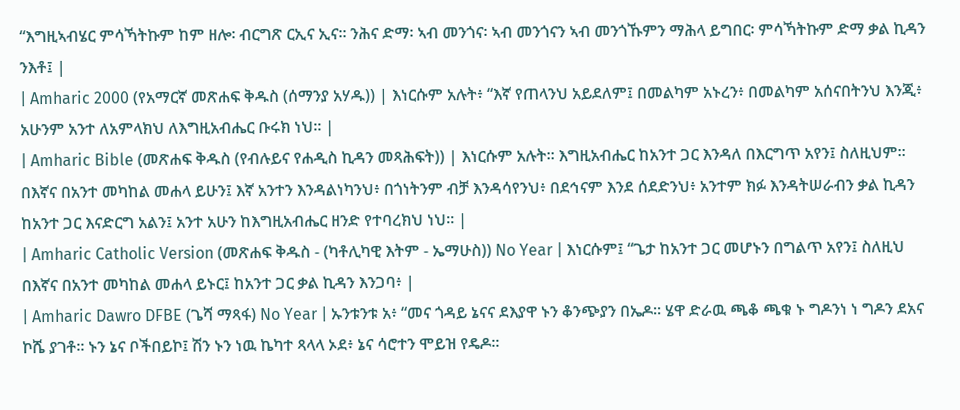“እግዚኣብሄር ምሳኻትኩም ከም ዘሎ፡ ብርግጽ ርኢና ኢና። ንሕና ድማ፡ ኣብ መንጎና፡ ኣብ መንጎናን ኣብ መንጎኹምን ማሕላ ይግበር፡ ምሳኻትኩም ድማ ቃል ኪዳን ንእቶ፤ |
| Amharic 2000 (የአማርኛ መጽሐፍ ቅዱስ (ሰማንያ አሃዱ)) | እነርሱም አሉት፥ “እኛ የጠላንህ አይደለም፤ በመልካም አኑረን፥ በመልካም አሰናበትንህ እንጂ፥ አሁንም አንተ ለአምላክህ ለእግዚአብሔር ቡሩክ ነህ። |
| Amharic Bible (መጽሐፍ ቅዱስ (የብሉይና የሐዲስ ኪዳን መጻሕፍት)) | እነርሱም አሉት። እግዚአብሔር ከአንተ ጋር እንዳለ በእርግጥ አየን፤ ስለዚህም። በእኛና በአንተ መካከል መሐላ ይሁን፤ እኛ አንተን እንዳልነካንህ፥ በጎነትንም ብቻ እንዳሳየንህ፥ በደኅናም እንደ ሰደድንህ፥ አንተም ክፉ እንዳትሠራብን ቃል ኪዳን ከአንተ ጋር እናድርግ አልን፤ አንተ አሁን ከእግዚአብሔር ዘንድ የተባረክህ ነህ። |
| Amharic Catholic Version (መጽሐፍ ቅዱስ - (ካቶሊካዊ እትም - ኤማሁስ)) No Year | እነርሱም፤ “ጌታ ከአንተ ጋር መሆኑን በግልጥ አየን፤ ስለዚህ በእኛና በአንተ መካከል መሐላ ይኑር፤ ከአንተ ጋር ቃል ኪዳን እንጋባ፥ |
| Amharic Dawro DFBE (ጌሻ ማጻፋ) No Year | ኡንቱንቱ አ፥ “መና ጎዳይ ኔናና ደእያዋ ኑን ቆንጭያን በኤዶ። ሄዋ ድራዉ ጫቆ ጫቁ ኑ ግዶንነ ነ ግዶን ደአና ኮሼ ያገቶ። ኑን ኔና ቦችበይኮ፤ ሽን ኑን ነዉ ኬካተ ጻላላ ኦደ፥ ኔና ሳሮተን ሞይዝ የዴዶ።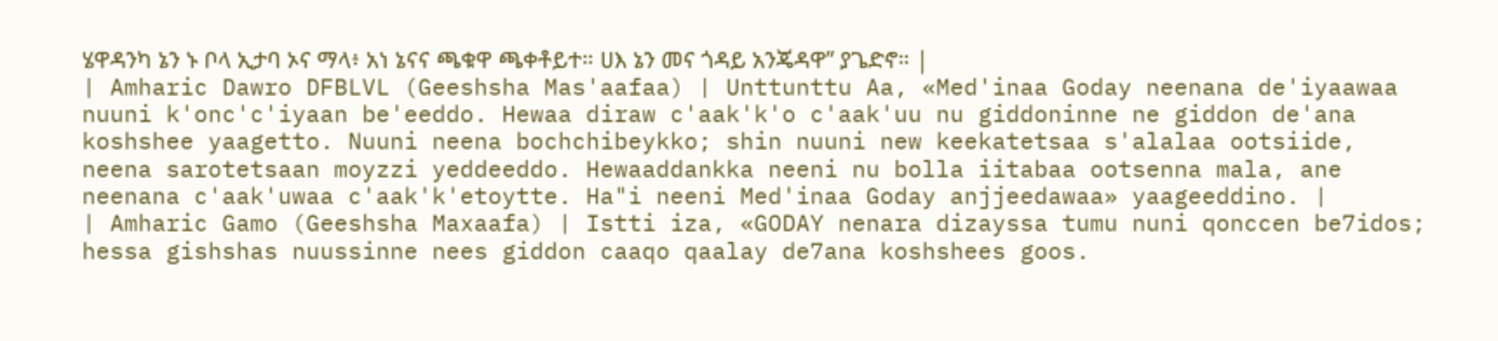ሄዋዳንካ ኔን ኑ ቦላ ኢታባ ኦና ማላ፥ አነ ኔናና ጫቁዋ ጫቀቶይተ። ሀእ ኔን መና ጎዳይ አንጄዳዋ” ያጌድኖ። |
| Amharic Dawro DFBLVL (Geeshsha Mas'aafaa) | Unttunttu Aa, «Med'inaa Goday neenana de'iyaawaa nuuni k'onc'c'iyaan be'eeddo. Hewaa diraw c'aak'k'o c'aak'uu nu giddoninne ne giddon de'ana koshshee yaagetto. Nuuni neena bochchibeykko; shin nuuni new keekatetsaa s'alalaa ootsiide, neena sarotetsaan moyzzi yeddeeddo. Hewaaddankka neeni nu bolla iitabaa ootsenna mala, ane neenana c'aak'uwaa c'aak'k'etoytte. Ha"i neeni Med'inaa Goday anjjeedawaa» yaageeddino. |
| Amharic Gamo (Geeshsha Maxaafa) | Istti iza, «GODAY nenara dizayssa tumu nuni qonccen be7idos; hessa gishshas nuussinne nees giddon caaqo qaalay de7ana koshshees goos.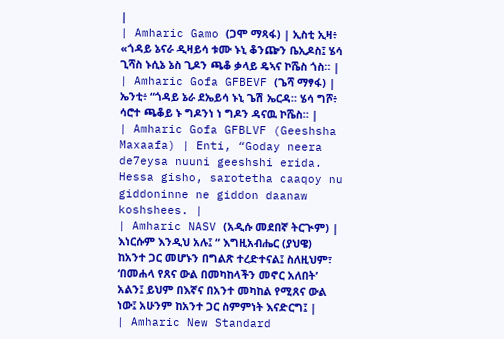|
| Amharic Gamo (ጋሞ ማጻፋ) | ኢስቲ ኢዛ፥ «ጎዳይ ኔናራ ዲዛይሳ ቱሙ ኑኒ ቆንጬን ቤኢዶስ፤ ሄሳ ጊሻስ ኑሲኔ ኔስ ጊዶን ጫቆ ቃላይ ዴኣና ኮሼስ ጎስ። |
| Amharic Gofa GFBEVF (ጌሻ ማፃፋ) | ኤንቲ፥ “ጎዳይ ኔራ ደኤይሳ ኑኒ ጌሽ ኤርዳ። ሄሳ ግሾ፥ ሳሮተ ጫቆይ ኑ ግዶንነ ነ ግዶን ዳናዉ ኮሼስ። |
| Amharic Gofa GFBLVF (Geeshsha Maxaafa) | Enti, “Goday neera de7eysa nuuni geeshshi erida. Hessa gisho, sarotetha caaqoy nu giddoninne ne giddon daanaw koshshees. |
| Amharic NASV (አዲሱ መደበኛ ትርጒም) | እነርሱም እንዲህ አሉ፤ “ እግዚአብሔር (ያህዌ) ከአንተ ጋር መሆኑን በግልጽ ተረድተናል፤ ስለዚህም፣ ‘በመሐላ የጸና ውል በመካከላችን መኖር አለበት’ አልን፤ ይህም በእኛና በአንተ መካከል የሚጸና ውል ነው፤ አሁንም ከአንተ ጋር ስምምነት እናድርግ፤ |
| Amharic New Standard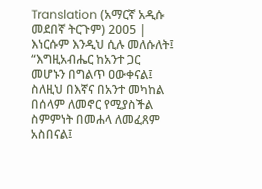Translation (አማርኛ አዲሱ መደበኛ ትርጉም) 2005 | እነርሱም እንዲህ ሲሉ መለሱለት፤ “እግዚአብሔር ከአንተ ጋር መሆኑን በግልጥ ዐውቀናል፤ ስለዚህ በእኛና በአንተ መካከል በሰላም ለመኖር የሚያስችል ስምምነት በመሐላ ለመፈጸም አስበናል፤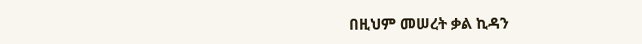በዚህም መሠረት ቃል ኪዳን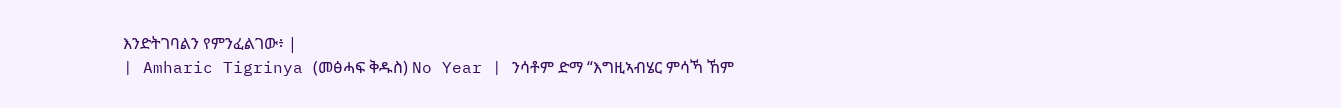እንድትገባልን የምንፈልገው፥ |
| Amharic Tigrinya (መፅሓፍ ቅዱስ) No Year | ንሳቶም ድማ “እግዚኣብሄር ምሳኻ ኸም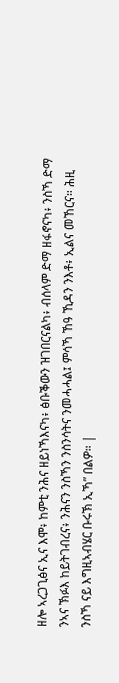ዘሎ ኣረጋጊፅና ኢና እሞ፥ ከምቲ ንሕና ዘይነኻእናካ፥ ፅቡቕውን ዝገበርናልካ፥ ብሰላም ድማ ዘፋኖናካ፥ ንስኻ ድማ ንኣና ኽፉእ ከይትገብረና፥ ንሕናን ንስኻን ንስንሳትና ንመሓሓል፤ ምሳኻ ኸዓ ኺዳን ንእቶ፥ ኢልና መኸርና። ሕዚ ንስኻ ናይ እግዚኣብሄር ቡሩኽ ኢኻ” በልዎ። |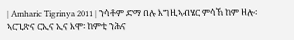| Amharic Tigrinya 2011 | ንሳቶም ድማ በሉ እግዚኣብሄር ምሳኸ ከም ዘሎ፡ ኣርጊጽና ርኢና ኢና እሞ፡ ከምቲ ንሕና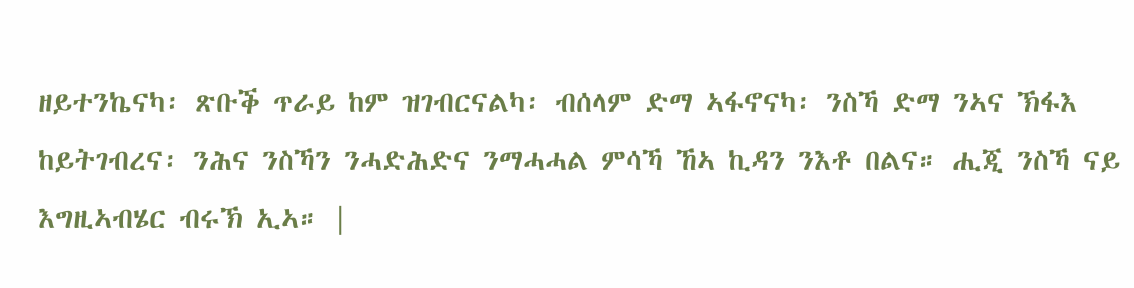ዘይተንኬናካ፡ ጽቡቕ ጥራይ ከም ዝገብርናልካ፡ ብሰላም ድማ ኣፋኖናካ፡ ንስኻ ድማ ንኣና ኽፋእ ከይትገብረና፡ ንሕና ንስኻን ንሓድሕድና ንማሓሓል ምሳኻ ኸኣ ኪዳን ንእቶ በልና። ሒጂ ንስኻ ናይ እግዚኣብሄር ብሩኽ ኢኣ። |